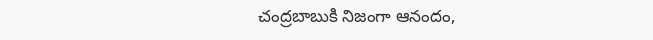చంద్రబాబుకి నిజంగా ఆనందం,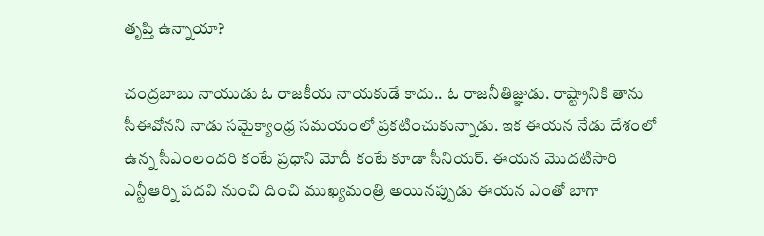తృప్తి ఉన్నాయా?

చంద్రబాబు నాయుడు ఓ రాజకీయ నాయకుడే కాదు.. ఓ రాజనీతిజ్ఞుడు. రాష్ట్రానికి తాను సీఈవోనని నాడు సమైక్యాంధ్ర సమయంలో ప్రకటించుకున్నాడు. ఇక ఈయన నేడు దేశంలో ఉన్న సీఎంలందరి కంటే ప్రధాని మోదీ కంటే కూడా సీనియర్. ఈయన మొదటిసారి ఎన్టీఆర్ని పదవి నుంచి దించి ముఖ్యమంత్రి అయినప్పుడు ఈయన ఎంతో బాగా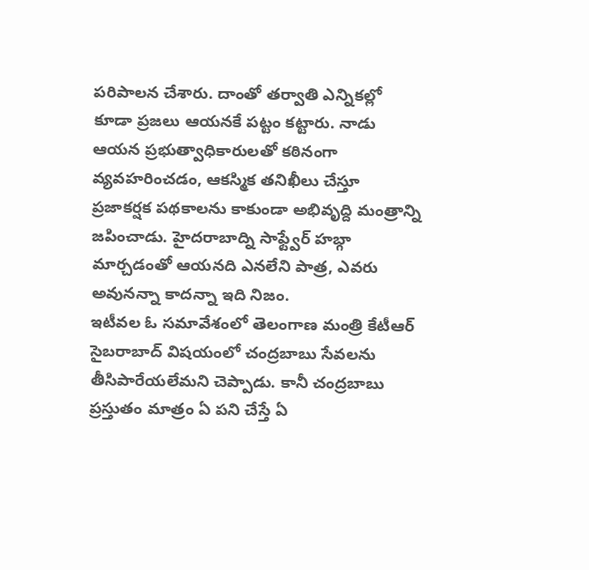పరిపాలన చేశారు. దాంతో తర్వాతి ఎన్నికల్లో కూడా ప్రజలు ఆయనకే పట్టం కట్టారు. నాడు ఆయన ప్రభుత్వాధికారులతో కఠినంగా వ్యవహరించడం, ఆకస్మిక తనిఖీలు చేస్తూ ప్రజాకర్షక పథకాలను కాకుండా అభివృద్ది మంత్రాన్ని జపించాడు. హైదరాబాద్ని సాఫ్ట్వేర్ హబ్గా మార్చడంతో ఆయనది ఎనలేని పాత్ర, ఎవరు అవునన్నా కాదన్నా ఇది నిజం.
ఇటీవల ఓ సమావేశంలో తెలంగాణ మంత్రి కేటీఆర్ సైబరాబాద్ విషయంలో చంద్రబాబు సేవలను తీసిపారేయలేమని చెప్పాడు. కానీ చంద్రబాబు ప్రస్తుతం మాత్రం ఏ పని చేస్తే ఏ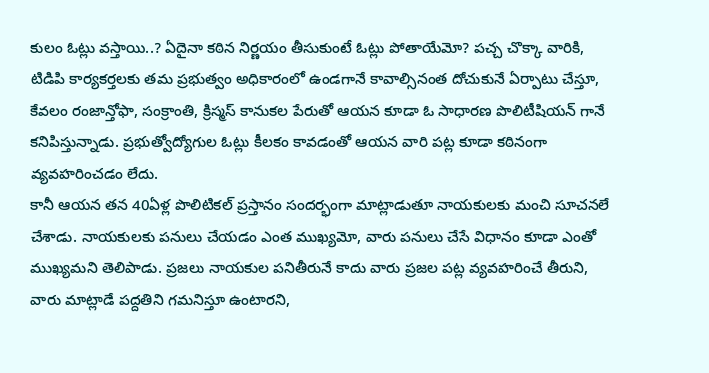కులం ఓట్లు వస్తాయి..? ఏదైనా కఠిన నిర్ణయం తీసుకుంటే ఓట్లు పోతాయేమో? పచ్చ చొక్కా వారికి, టిడిపి కార్యకర్తలకు తమ ప్రభుత్వం అధికారంలో ఉండగానే కావాల్సినంత దోచుకునే ఏర్పాటు చేస్తూ, కేవలం రంజాన్తోఫా, సంక్రాంతి, క్రిస్మస్ కానుకల పేరుతో ఆయన కూడా ఓ సాధారణ పొలిటీషియన్ గానే కనిపిస్తున్నాడు. ప్రభుత్వోద్యోగుల ఓట్లు కీలకం కావడంతో ఆయన వారి పట్ల కూడా కఠినంగా వ్యవహరించడం లేదు.
కానీ ఆయన తన 40ఏళ్ల పొలిటికల్ ప్రస్తానం సందర్భంగా మాట్లాడుతూ నాయకులకు మంచి సూచనలే చేశాడు. నాయకులకు పనులు చేయడం ఎంత ముఖ్యమో, వారు పనులు చేసే విధానం కూడా ఎంతో ముఖ్యమని తెలిపాడు. ప్రజలు నాయకుల పనితీరునే కాదు వారు ప్రజల పట్ల వ్యవహరించే తీరుని, వారు మాట్లాడే పద్దతిని గమనిస్తూ ఉంటారని,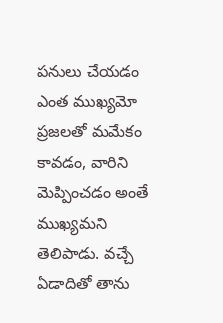పనులు చేయడం ఎంత ముఖ్యమో ప్రజలతో మమేకం కావడం, వారిని మెప్పించడం అంతే ముఖ్యమని తెలిపాడు. వచ్చే ఏడాదితో తాను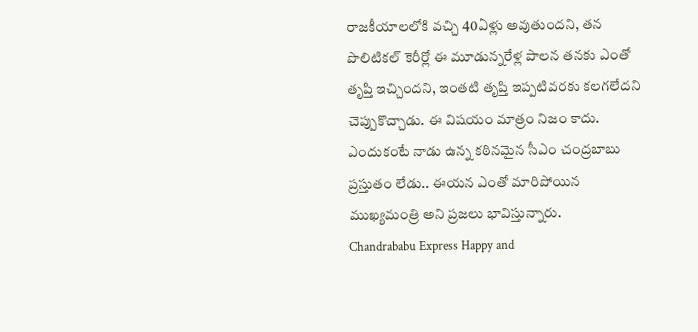రాజకీయాలలోకి వచ్చి 40ఏళ్లు అవుతుందని, తన పొలిటికల్ కెరీర్లో ఈ మూడున్నరేళ్ల పాలన తనకు ఎంతో తృప్తి ఇచ్చిందని, ఇంతటి తృప్తి ఇప్పటివరకు కలగలేదని చెప్పుకొచ్చాడు. ఈ విషయం మాత్రం నిజం కాదు. ఎందుకంటే నాడు ఉన్న కఠినమైన సీఎం చంద్రబాబు ప్రస్తుతం లేడు.. ఈయన ఎంతో మారిపోయిన ముఖ్యమంత్రి అని ప్రజలు భావిస్తున్నారు.
Chandrababu Express Happy and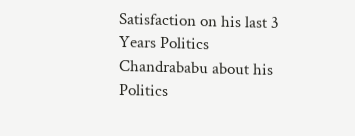Satisfaction on his last 3 Years Politics
Chandrababu about his Politics